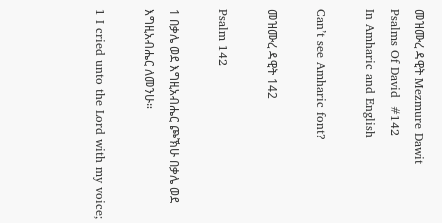መዝሙረ ዳዊት Mezmure Dawit
Psalms Of David  #142
In Amharic and English

Can’t see Amharic font?

መዝሙረ ዳዊት 142

Psalm 142

1 በቃሌ ወደ እግዚአብሔር ጮኽሁ በቃሌ ወደ እግዚአብሔር ለመንሁ።

1 I cried unto the Lord with my voice;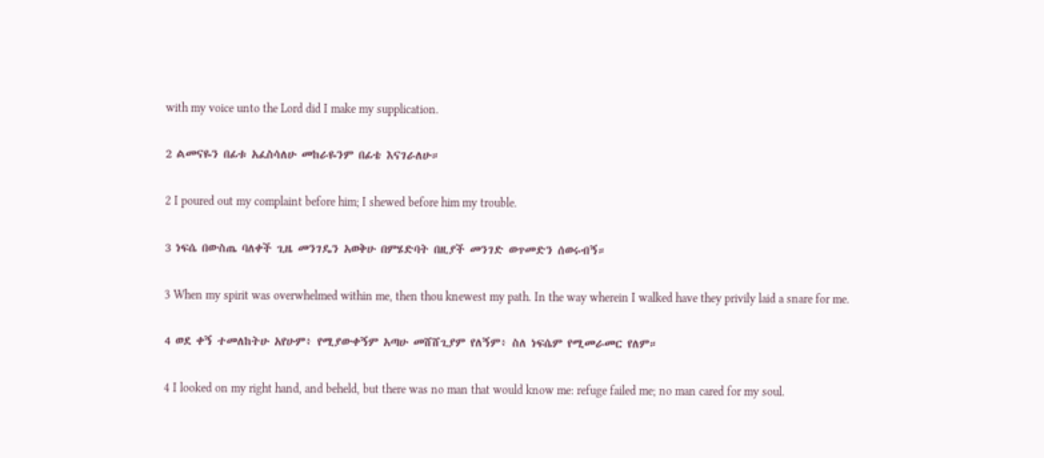with my voice unto the Lord did I make my supplication.

2 ልመናዬን በፊቱ አፈስሳለሁ መከራዬንም በፊቴ እናገራለሁ።

2 I poured out my complaint before him; I shewed before him my trouble.

3 ነፍሴ በውስጤ ባለቀች ጊዜ መንገዴን አወቅሁ በምሄድባት በዚያች መንገድ ወጥመድን ሰወሩብኝ።

3 When my spirit was overwhelmed within me, then thou knewest my path. In the way wherein I walked have they privily laid a snare for me.

4 ወደ ቀኝ ተመለከትሁ አየሁም፥ የሚያውቀኝም አጣሁ መሸሸጊያም የለኝም፥ ስለ ነፍሴም የሚመራመር የለም።

4 I looked on my right hand, and beheld, but there was no man that would know me: refuge failed me; no man cared for my soul.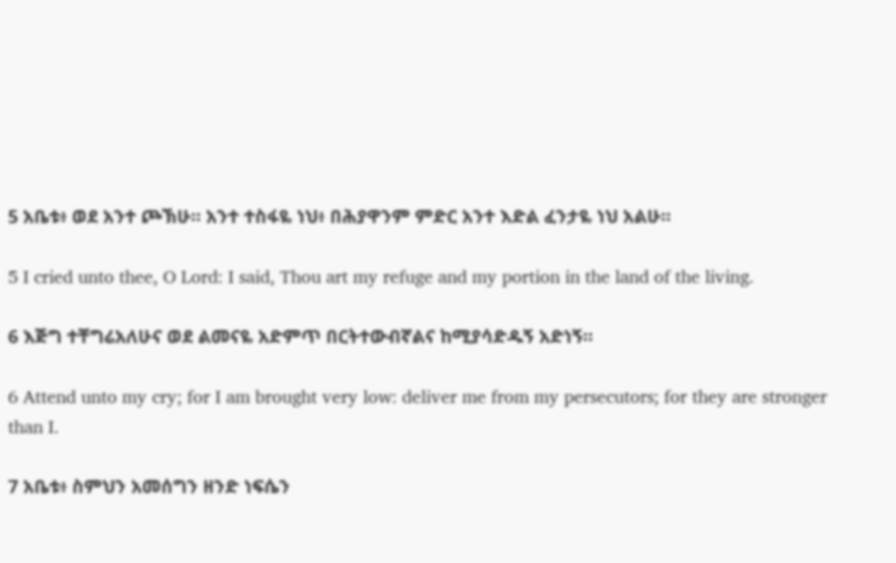5 አቤቱ፥ ወደ አንተ ጮኽሁ። አንተ ተስፋዬ ነህ፥ በሕያዋንም ምድር አንተ እድል ፈንታዬ ነህ አልሁ።

5 I cried unto thee, O Lord: I said, Thou art my refuge and my portion in the land of the living.

6 እጅግ ተቸግሬአለሁና ወደ ልመናዬ አድምጥ በርትተውብኛልና ከሚያሳድዱኝ አድነኝ።

6 Attend unto my cry; for I am brought very low: deliver me from my persecutors; for they are stronger than I.

7 አቤቱ፥ ስምህን አመሰግን ዘንድ ነፍሴን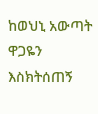ከወህኒ አውጣት ዋጋዬን እስክትሰጠኝ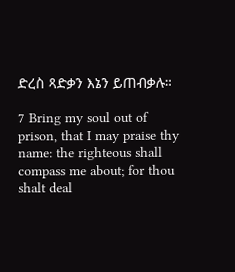ድረስ ጻድቃን እኔን ይጠብቃሉ።

7 Bring my soul out of prison, that I may praise thy name: the righteous shall compass me about; for thou shalt deal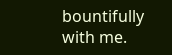bountifully with me.